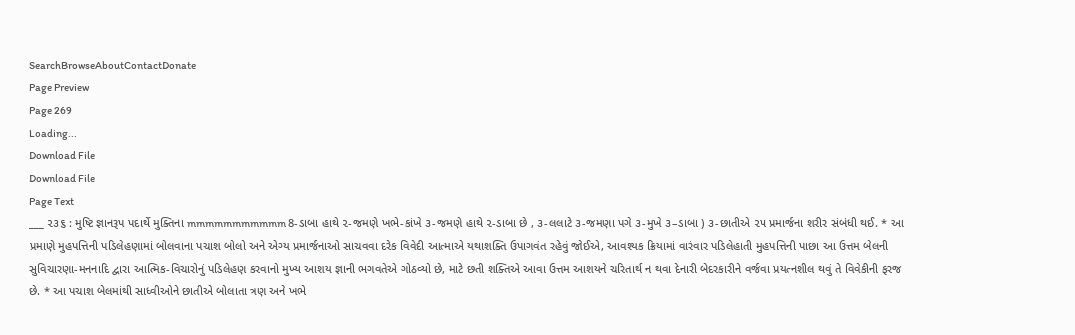SearchBrowseAboutContactDonate
Page Preview
Page 269
Loading...
Download File
Download File
Page Text
___ ૨૩૬ : મુષ્ટિ જ્ઞાનરૂપ પદાર્થે મુક્તિના mmmmmmmmmmm 8-ડાબા હાથે ૨-જમણે ખભે-કાંખે ૩-જમણે હાથે ૨-ડાબા છે , ૩-લલાટે ૩-જમણા પગે ૩-મુખે ૩–ડાબા ) ૩-છાતીએ ૨૫ પ્રમાર્જના શરીર સંબંધી થઈ. * આ પ્રમાણે મુહપત્તિની પડિલેહણામાં બોલવાના પચાશ બોલો અને એગ્ય પ્રમાર્જનાઓ સાચવવા દરેક વિવેદી આત્માએ યથાશક્તિ ઉપાગવંત રહેવું જોઈએ, આવશ્યક ક્રિયામાં વારંવાર પડિલેહાતી મુહપત્તિની પાછા આ ઉત્તમ બેલની સુવિચારણા-મનનાદિ દ્વારા આત્મિક-વિચારોનું પડિલેહણ કરવાનો મુખ્ય આશય જ્ઞાની ભગવતેએ ગોઠવ્યો છે, માટે છતી શક્તિએ આવા ઉત્તમ આશયને ચરિતાર્થ ન થવા દેનારી બેદરકારીને વર્જવા પ્રયત્નશીલ થવું તે વિવેકીની ફરજ છે. * આ પચાશ બેલમાંથી સાધ્વીઓને છાતીએ બોલાતા ત્રણ અને ખભે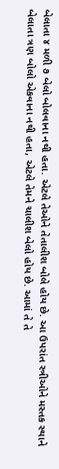બેલાતા ૪ મળી ૭ બેલો બોલવાના નથી હતા. એટલે તેઓને તેતાલીશ બોલે હોય છે. આ ઉપરાંત સ્ત્રીઓને મસ્તક સ્થાને બેલાતા ત્રણ બોલો એકવાના નથી હતા, એટલે તેમને ચાલીશ બેલો હોય છે. આમાં તે તે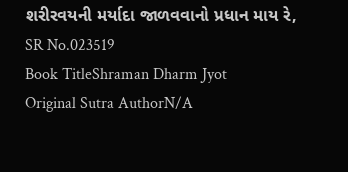શરીરવયની મર્યાદા જાળવવાનો પ્રધાન માય રે,
SR No.023519
Book TitleShraman Dharm Jyot
Original Sutra AuthorN/A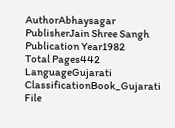AuthorAbhaysagar
PublisherJain Shree Sangh
Publication Year1982
Total Pages442
LanguageGujarati
ClassificationBook_Gujarati
File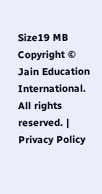Size19 MB
Copyright © Jain Education International. All rights reserved. | Privacy Policy